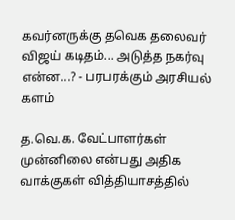கவர்னருக்கு தவெக தலைவர் விஜய் கடிதம்... அடுத்த நகர்வு என்ன...? - பரபரக்கும் அரசியல் களம்

த.வெ.க. வேட்பாளர்கள் முன்னிலை என்பது அதிக வாக்குகள் வித்தியாசத்தில்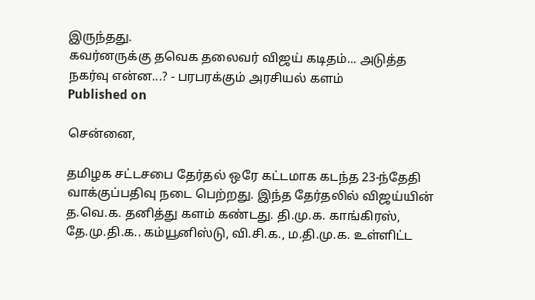இருந்தது.
கவர்னருக்கு தவெக தலைவர் விஜய் கடிதம்... அடுத்த நகர்வு என்ன...? - பரபரக்கும் அரசியல் களம்
Published on

சென்னை,

தமிழக சட்டசபை தேர்தல் ஒரே கட்டமாக கடந்த 23-ந்தேதி வாக்குப்பதிவு நடை பெற்றது. இந்த தேர்தலில் விஜய்யின் த.வெ.க. தனித்து களம் கண்டது. தி.மு.க. காங்கிரஸ், தே.மு.தி.க.. கம்யூனிஸ்டு, வி.சி.க., ம.தி.மு.க. உள்ளிட்ட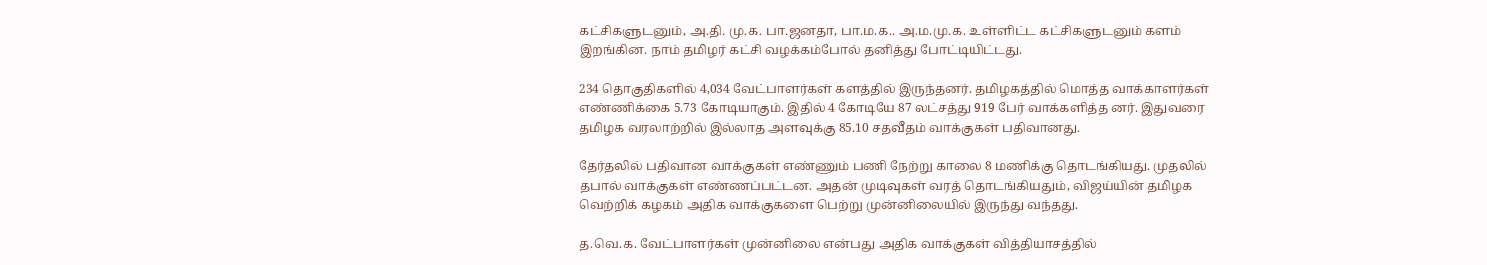கட்சிகளுடனும், அ.தி. மு.க. பா.ஜனதா, பா.ம.க.. அ.ம.மு.க. உள்ளிட்ட கட்சிகளுடனும் களம் இறங்கின. நாம் தமிழர் கட்சி வழக்கம்போல் தனித்து போட்டியிட்டது.

234 தொகுதிகளில் 4,034 வேட்பாளர்கள் களத்தில் இருந்தனர். தமிழகத்தில் மொத்த வாக்காளர்கள் எண்ணிக்கை 5.73 கோடியாகும். இதில் 4 கோடியே 87 லட்சத்து 919 பேர் வாக்களித்த னர். இதுவரை தமிழக வரலாற்றில் இல்லாத அளவுக்கு 85.10 சதவீதம் வாக்குகள் பதிவானது.

தேர்தலில் பதிவான வாக்குகள் எண்ணும் பணி நேற்று காலை 8 மணிக்கு தொடங்கியது. முதலில் தபால் வாக்குகள் எண்ணப்பட்டன. அதன் முடிவுகள் வரத் தொடங்கியதும், விஜய்யின் தமிழக வெற்றிக் கழகம் அதிக வாக்குகளை பெற்று முன்னிலையில் இருந்து வந்தது.

த.வெ.க. வேட்பாளர்கள் முன்னிலை என்பது அதிக வாக்குகள் வித்தியாசத்தில்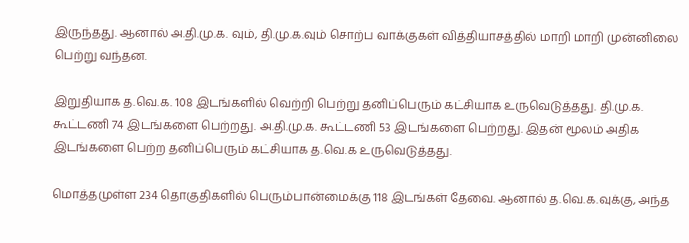இருந்தது. ஆனால் அ.தி.மு.க. வும், தி.மு.க.வும் சொற்ப வாக்குகள் வித்தியாசத்தில் மாறி மாறி முன்னிலை பெற்று வந்தன.

இறுதியாக த.வெ.க. 108 இடங்களில் வெற்றி பெற்று தனிப்பெரும் கட்சியாக உருவெடுத்தது. தி.மு.க. கூட்டணி 74 இடங்களை பெற்றது. அ.தி.மு.க. கூட்டணி 53 இடங்களை பெற்றது. இதன் மூலம் அதிக இடங்களை பெற்ற தனிப்பெரும் கட்சியாக த.வெ.க உருவெடுத்தது.

மொத்தமுள்ள 234 தொகுதிகளில் பெரும்பான்மைக்கு 118 இடங்கள் தேவை. ஆனால் த.வெ.க.வுக்கு, அந்த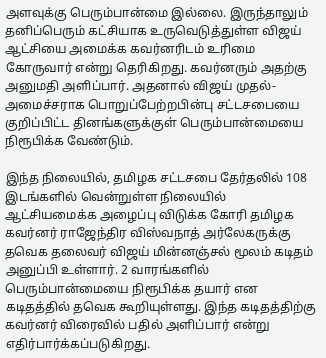அளவுக்கு பெரும்பான்மை இல்லை. இருந்தாலும் தனிப்பெரும் கட்சியாக உருவெடுத்துள்ள விஜய் ஆட்சியை அமைக்க கவர்னரிடம் உரிமை கோருவார் என்று தெரிகிறது. கவர்னரும் அதற்கு அனுமதி அளிப்பார். அதனால் விஜய் முதல்-அமைச்சராக பொறுப்பேற்றபின்பு சட்டசபையை குறிப்பிட்ட தினங்களுக்குள் பெரும்பான்மையை நிரூபிக்க வேண்டும்.

இந்த நிலையில், தமிழக சட்டசபை தேர்தலில் 108 இடங்களில் வென்றுள்ள நிலையில் ஆட்சியமைக்க அழைப்பு விடுக்க கோரி தமிழக கவர்னர் ராஜேந்திர விஸ்வநாத் அர்லேகருக்கு தவெக தலைவர் விஜய் மின்னஞ்சல் மூலம் கடிதம் அனுப்பி உள்ளார். 2 வாரங்களில் பெரும்பான்மையை நிரூபிக்க தயார் என கடிதத்தில் தவெக கூறியுள்ளது. இந்த கடிதத்திற்கு கவர்னர் விரைவில் பதில் அளிப்பார் என்று எதிர்பார்க்கப்படுகிறது.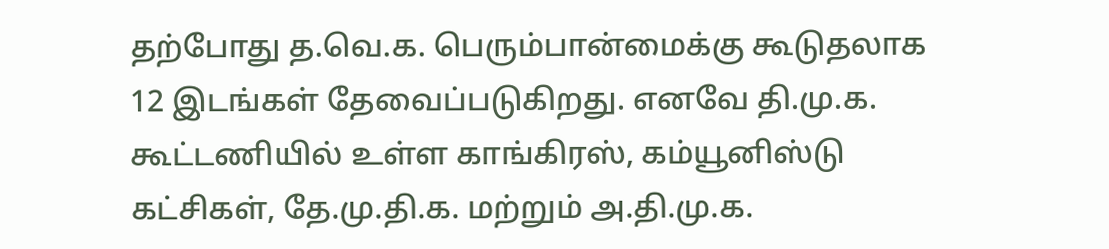தற்போது த.வெ.க. பெரும்பான்மைக்கு கூடுதலாக 12 இடங்கள் தேவைப்படுகிறது. எனவே தி.மு.க. கூட்டணியில் உள்ள காங்கிரஸ், கம்யூனிஸ்டு கட்சிகள், தே.மு.தி.க. மற்றும் அ.தி.மு.க.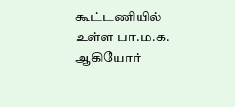கூட்டணியில் உள்ள பா.ம.க. ஆகியோர்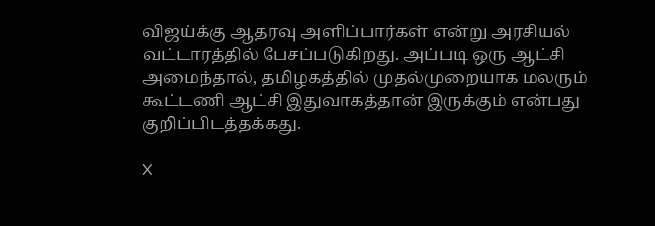விஜய்க்கு ஆதரவு அளிப்பார்கள் என்று அரசியல் வட்டாரத்தில் பேசப்படுகிறது. அப்படி ஒரு ஆட்சி அமைந்தால், தமிழகத்தில் முதல்முறையாக மலரும் கூட்டணி ஆட்சி இதுவாகத்தான் இருக்கும் என்பது குறிப்பிடத்தக்கது.

X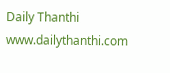Daily Thanthi
www.dailythanthi.com